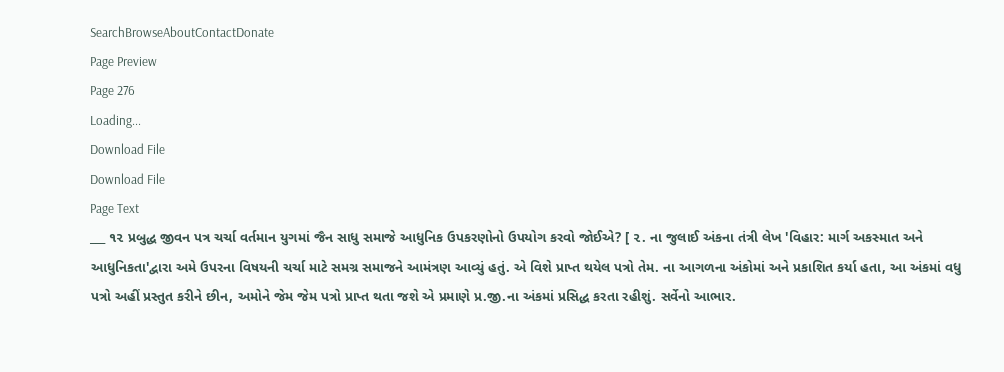SearchBrowseAboutContactDonate
Page Preview
Page 276
Loading...
Download File
Download File
Page Text
___ ૧૨ પ્રબુદ્ધ જીવન પત્ર ચર્ચા વર્તમાન યુગમાં જૈન સાધુ સમાજે આધુનિક ઉપકરણોનો ઉપયોગ કરવો જોઈએ? [ ૨. ના જુલાઈ અંકના તંત્રી લેખ 'વિહાર: માર્ગ અકસ્માત અને આધુનિકતા'દ્વારા અમે ઉપરના વિષયની ચર્ચા માટે સમગ્ર સમાજને આમંત્રણ આવ્યું હતું. એ વિશે પ્રાપ્ત થયેલ પત્રો તેમ. ના આગળના અંકોમાં અને પ્રકાશિત કર્યા હતા, આ અંકમાં વધુ પત્રો અહીં પ્રસ્તુત કરીને છીન, અમોને જેમ જેમ પત્રો પ્રાપ્ત થતા જશે એ પ્રમાણે પ્ર.જી.ના અંકમાં પ્રસિદ્ધ કરતા રહીશું. સર્વેનો આભાર.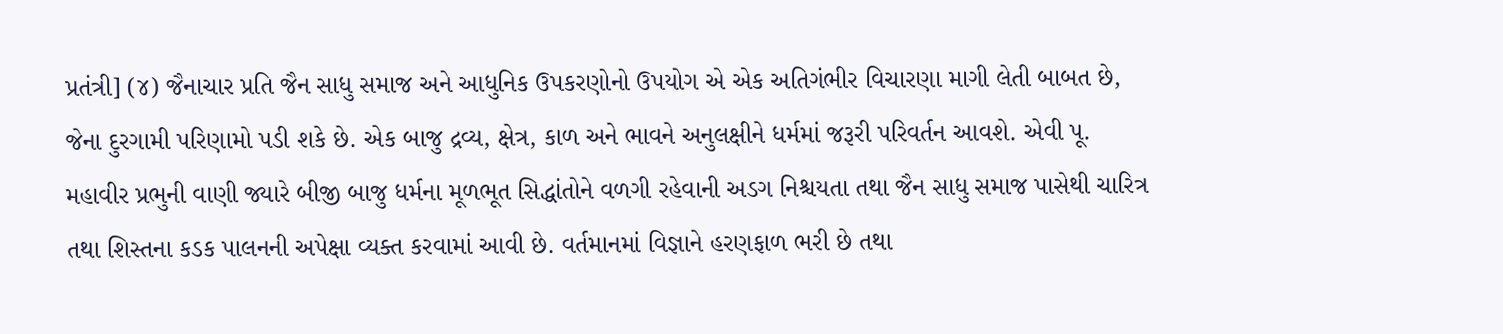પ્રતંત્રી] (૪) જૈનાચાર પ્રતિ જૈન સાધુ સમાજ અને આધુનિક ઉપકરણોનો ઉપયોગ એ એક અતિગંભીર વિચારણા માગી લેતી બાબત છે, જેના દુરગામી પરિણામો પડી શકે છે. એક બાજુ દ્રવ્ય, ક્ષેત્ર, કાળ અને ભાવને અનુલક્ષીને ધર્મમાં જરૂરી પરિવર્તન આવશે. એવી પૂ. મહાવીર પ્રભુની વાણી જ્યારે બીજી બાજુ ધર્મના મૂળભૂત સિદ્ધાંતોને વળગી રહેવાની અડગ નિશ્ચયતા તથા જૈન સાધુ સમાજ પાસેથી ચારિત્ર તથા શિસ્તના કડક પાલનની અપેક્ષા વ્યક્ત કરવામાં આવી છે. વર્તમાનમાં વિજ્ઞાને હરણફાળ ભરી છે તથા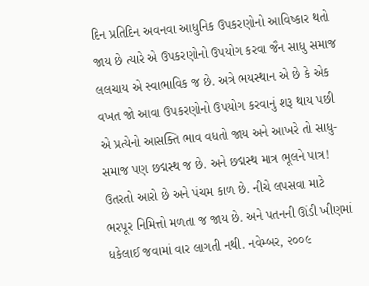દિન પ્રતિદિન અવનવા આધુનિક ઉપકરણોનો આવિષ્કાર થતો જાય છે ત્યારે એ ઉપકરણોનો ઉપયોગ કરવા જૈન સાધુ સમાજ લલચાય એ સ્વાભાવિક જ છે. અત્રે ભયસ્થાન એ છે કે એક વખત જો આવા ઉપકરણોનો ઉપયોગ કરવાનું શરૂ થાય પછી એ પ્રત્યેનો આસક્તિ ભાવ વધતો જાય અને આખરે તો સાધુ-સમાજ પણ છદ્મસ્થ જ છે. અને છદ્મસ્થ માત્ર ભૂલને પાત્ર! ઉતરતો આરો છે અને પંચમ કાળ છે. નીચે લપસવા માટે ભરપૂર નિમિત્તો મળતા જ જાય છે. અને પતનની ઊંડી ખીણમાં ધકેલાઈ જવામાં વાર લાગતી નથી. નવેમ્બર, ૨૦૦૯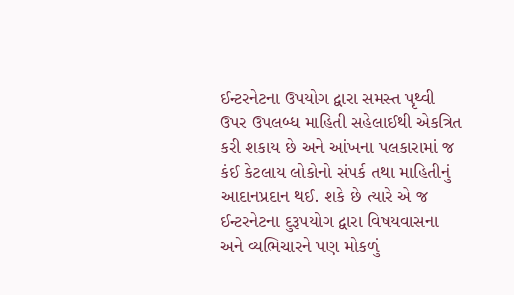ઈન્ટરનેટના ઉપયોગ દ્વારા સમસ્ત પૃથ્વી ઉપર ઉપલબ્ધ માહિતી સહેલાઈથી એકત્રિત કરી શકાય છે અને આંખના પલકારામાં જ કંઈ કેટલાય લોકોનો સંપર્ક તથા માહિતીનું આદાનપ્રદાન થઈ. શકે છે ત્યારે એ જ ઈન્ટરનેટના દુરૂપયોગ દ્વારા વિષયવાસના અને વ્યભિચારને પણ મોકળું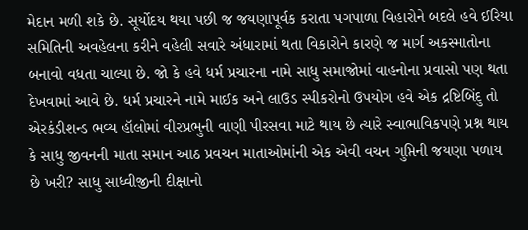મેદાન મળી શકે છે. સૂર્યોદય થયા પછી જ જયણાપૂર્વક કરાતા પગપાળા વિહારોને બદલે હવે ઈરિયા સમિતિની અવહેલના કરીને વહેલી સવારે અંધારામાં થતા વિકારોને કારણે જ માર્ગ અકસ્માતોના બનાવો વધતા ચાલ્યા છે. જો કે હવે ધર્મ પ્રચારના નામે સાધુ સમાજોમાં વાહનોના પ્રવાસો પણ થતા દેખવામાં આવે છે. ધર્મ પ્રચારને નામે માઈક અને લાઉડ સ્પીકરોનો ઉપયોગ હવે એક દ્રષ્ટિબિંદુ તો એરકંડીશન્ડ ભવ્ય હૉલોમાં વીરપ્રભુની વાણી પીરસવા માટે થાય છે ત્યારે સ્વાભાવિકપણે પ્રશ્ન થાય કે સાધુ જીવનની માતા સમાન આઠ પ્રવચન માતાઓમાંની એક એવી વચન ગુપ્તિની જયણા પળાય છે ખરી? સાધુ સાધ્વીજીની દીક્ષાનો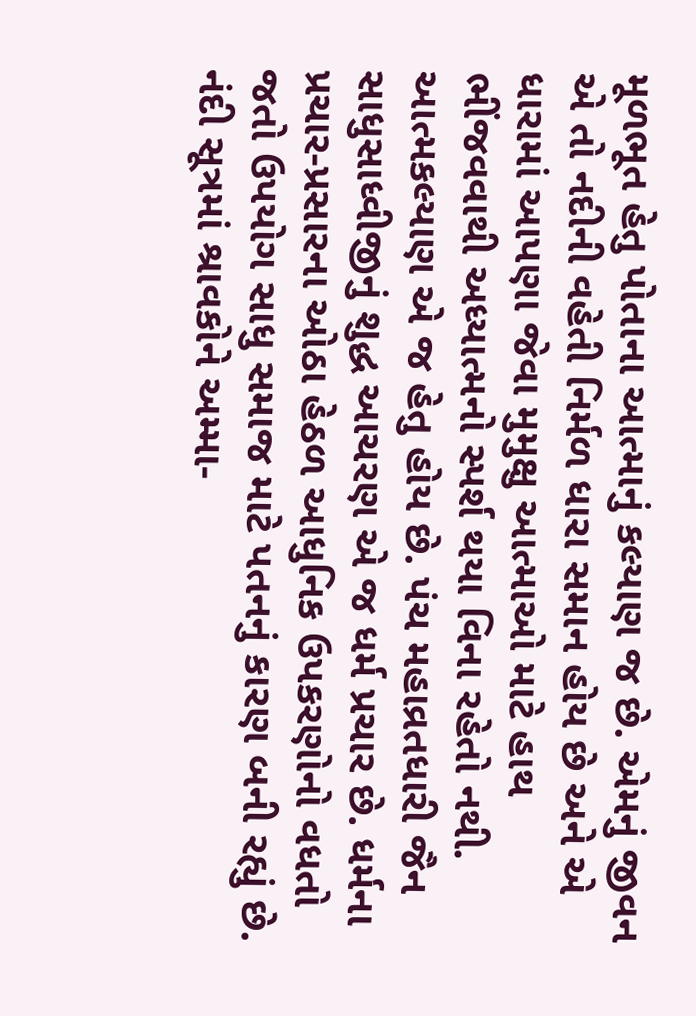મૂળભૂત હેતુ પોતાના આત્માનું કલ્યાણ જ છે. એમનું જીવન એ તો નદીની વહેતી નિર્મળ ધારા સમાન હોય છે અને એ ધારામાં આપણા જેવા મુમુક્ષુ આત્માઓ માટે હાથ ભીંજવવાથી અધ્યાત્મનો સ્પર્શ થયા વિના રહેતો નથી. આત્મકલ્યાણ એ જ હેતુ હોય છે. પંચ મહાવ્રતધારી જૈન સાધુસાધ્વીજીનું શુદ્ધ આચરણ એ જ ધર્મ પ્રચાર છે. ધર્મના પ્રચાર-પ્રસારના ઓઠા હેઠળ આધુનિક ઉપકરણોનો વધતો જતો ઉપયોગ સાધુ સમાજ માટે પતનનું કારણ બની રહ્યું છે. નંદી સૂત્રમાં શ્રાવકોને અમ્મા-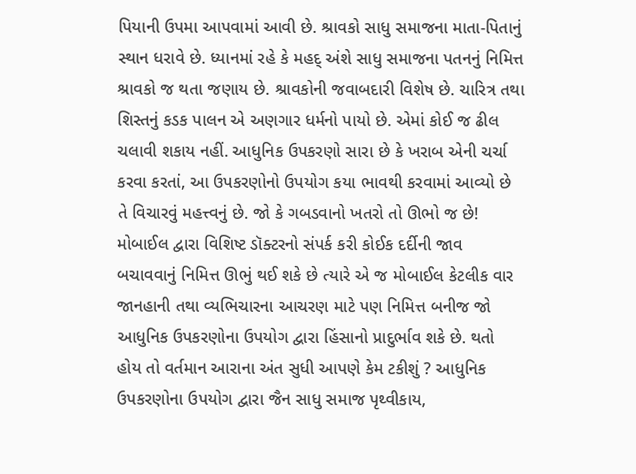પિયાની ઉપમા આપવામાં આવી છે. શ્રાવકો સાધુ સમાજના માતા-પિતાનું સ્થાન ધરાવે છે. ધ્યાનમાં રહે કે મહદ્ અંશે સાધુ સમાજના પતનનું નિમિત્ત શ્રાવકો જ થતા જણાય છે. શ્રાવકોની જવાબદારી વિશેષ છે. ચારિત્ર તથા શિસ્તનું કડક પાલન એ અણગાર ધર્મનો પાયો છે. એમાં કોઈ જ ઢીલ ચલાવી શકાય નહીં. આધુનિક ઉપકરણો સારા છે કે ખરાબ એની ચર્ચા કરવા કરતાં, આ ઉપકરણોનો ઉપયોગ કયા ભાવથી કરવામાં આવ્યો છે તે વિચારવું મહત્ત્વનું છે. જો કે ગબડવાનો ખતરો તો ઊભો જ છે! મોબાઈલ દ્વારા વિશિષ્ટ ડૉક્ટરનો સંપર્ક કરી કોઈક દર્દીની જાવ બચાવવાનું નિમિત્ત ઊભું થઈ શકે છે ત્યારે એ જ મોબાઈલ કેટલીક વાર જાનહાની તથા વ્યભિચારના આચરણ માટે પણ નિમિત્ત બનીજ જો આધુનિક ઉપકરણોના ઉપયોગ દ્વારા હિંસાનો પ્રાદુર્ભાવ શકે છે. થતો હોય તો વર્તમાન આરાના અંત સુધી આપણે કેમ ટકીશું ? આધુનિક ઉપકરણોના ઉપયોગ દ્વારા જૈન સાધુ સમાજ પૃથ્વીકાય,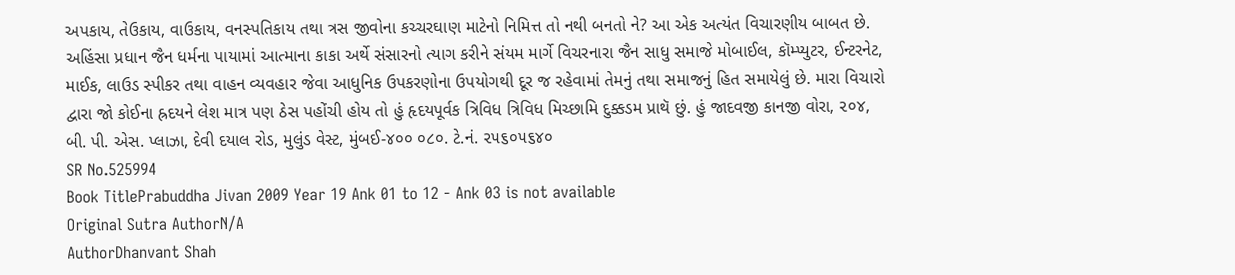અપકાય, તેઉકાય, વાઉકાય, વનસ્પતિકાય તથા ત્રસ જીવોના કચ્ચરઘાણ માટેનો નિમિત્ત તો નથી બનતો ને? આ એક અત્યંત વિચારણીય બાબત છે. અહિંસા પ્રધાન જૈન ધર્મના પાયામાં આત્માના કાકા અર્થે સંસારનો ત્યાગ કરીને સંયમ માર્ગે વિચરનારા જૈન સાધુ સમાજે મોબાઈલ, કૉમ્પ્યુટર, ઈન્ટરનેટ, માઈક, લાઉડ સ્પીકર તથા વાહન વ્યવહાર જેવા આધુનિક ઉપકરણોના ઉપયોગથી દૂર જ રહેવામાં તેમનું તથા સમાજનું હિત સમાયેલું છે. મારા વિચારો દ્વારા જો કોઈના હ્રદયને લેશ માત્ર પણ ઠેસ પહોંચી હોય તો હું હૃદયપૂર્વક ત્રિવિધ ત્રિવિધ મિચ્છામિ દુક્કડમ પ્રાથૅ છું. હું જાદવજી કાનજી વોરા, ૨૦૪, બી. પી. એસ. પ્લાઝા, દેવી દયાલ રોડ, મુલુંડ વેસ્ટ, મુંબઈ-૪૦૦ ૦૮૦. ટે.નં. ૨૫૬૦૫૬૪૦
SR No.525994
Book TitlePrabuddha Jivan 2009 Year 19 Ank 01 to 12 - Ank 03 is not available
Original Sutra AuthorN/A
AuthorDhanvant Shah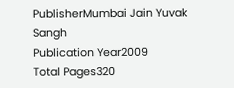PublisherMumbai Jain Yuvak Sangh
Publication Year2009
Total Pages320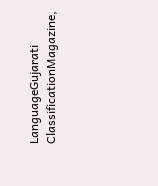LanguageGujarati
ClassificationMagazine,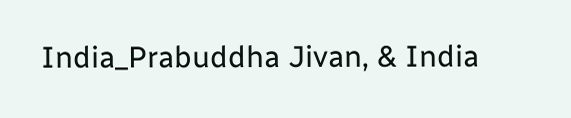India_Prabuddha Jivan, & India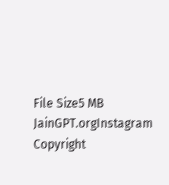File Size5 MB
JainGPT.orgInstagram
Copyright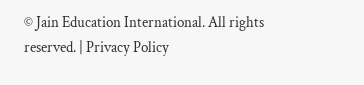© Jain Education International. All rights reserved. | Privacy Policy